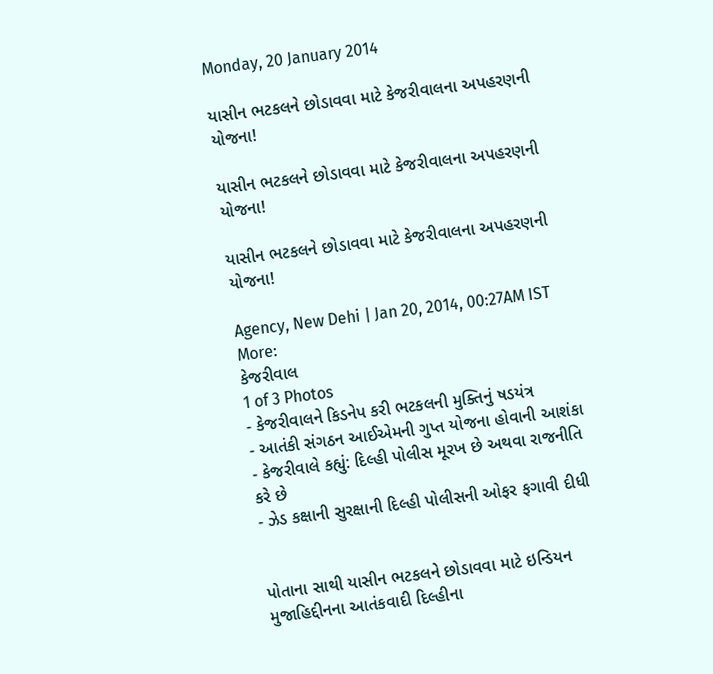Monday, 20 January 2014

યાસીન ભટકલને છોડાવવા માટે કેજરીવાલના અપહરણની યોજના!

યાસીન ભટકલને છોડાવવા માટે કેજરીવાલના અપહરણની યોજના!

યાસીન ભટકલને છોડાવવા માટે કેજરીવાલના અપહરણની યોજના!

Agency, New Dehi | Jan 20, 2014, 00:27AM IST
More:
કેજરીવાલ
1 of 3 Photos
- કેજરીવાલને કિડનેપ કરી ભટકલની મુક્તિનું ષડયંત્ર
- આતંકી સંગઠન આઈએમની ગુપ્ત યોજના હોવાની આશંકા
- કેજરીવાલે કહ્યું: દિલ્હી પોલીસ મૂરખ છે અથવા રાજનીતિ કરે છે
- ઝેડ કક્ષાની સુરક્ષાની દિલ્હી પોલીસની ઓફર ફગાવી દીધી


પોતાના સાથી યાસીન ભટકલને છોડાવવા માટે ઇન્ડિયન મુજાહિ‌દ્દીનના આતંકવાદી દિલ્હીના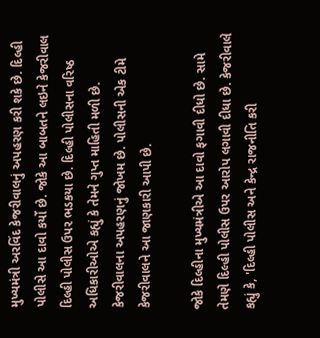મુખ્યમંત્રી અરવિંદ કેજરીવાલનું અપહરણ કરી શકે છે. દિલ્હી પોલીસે આ દાવો કર્યો છે. જોકે આ બાબતને લઇને કેજરીવાલ દિલ્હી પોલીસ ઉપર ભડકયા છે. દિલ્હી પોલીસના વરિષ્ઠ અધિકારીઓએ કહ્યું કે તેમને ગુપ્ત માહિ‌તી મળી છે. કેજરીવાલના અપહરણનું જોખમ છે. પોલીસની એક ટીમે કેજરીવાલને આ જાણકારી આપી છે.

જોકે દિલ્હીના મુખ્યમંત્રીએ આ દાવો ફગાવી દીધો છે. સામે તેમણે દિલ્હી પોલીસ ઉપર આરોપ લગાવી દીધા છે. કેજરીવાલે કહ્યું કે, 'દિલ્હી પોલીસ અને કેન્દ્ર રાજનીતિ કરી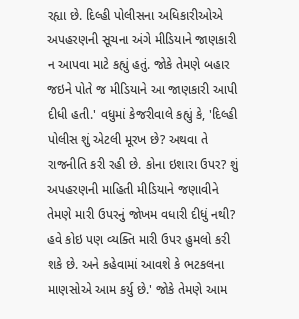રહ્યા છે. દિલ્હી પોલીસના અધિકારીઓએ અપહરણની સૂચના અંગે મીડિયાને જાણકારી ન આપવા માટે કહ્યું હતું. જોકે તેમણે બહાર જઇને પોતે જ મીડિયાને આ જાણકારી આપી દીધી હતી.' વધુમાં કેજરીવાલે કહ્યું કે, 'દિલ્હી પોલીસ શું એટલી મૂરખ છે? અથવા તે રાજનીતિ કરી રહી છે. કોના ઇશારા ઉપર? શું અપહરણની માહિ‌તી મીડિયાને જણાવીને તેમણે મારી ઉપરનું જોખમ વધારી દીધું નથી? હવે કોઇ પણ વ્યક્તિ મારી ઉપર હુમલો કરી શકે છે. અને કહેવામાં આવશે કે ભટકલના માણસોએ આમ કર્યુ છે.' જોકે તેમણે આમ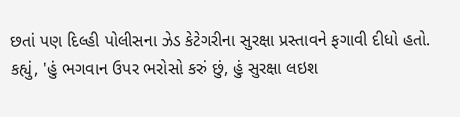છતાં પણ દિલ્હી પોલીસના ઝેડ કેટેગરીના સુરક્ષા પ્રસ્તાવને ફગાવી દીધો હતો. કહ્યું, 'હું ભગવાન ઉપર ભરોસો કરું છું, હું સુરક્ષા લઇશ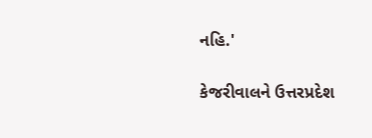નહિ‌.'

કેજરીવાલને ઉત્તરપ્રદેશ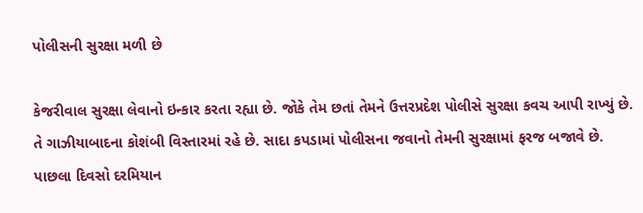પોલીસની સુરક્ષા મળી છે

કેજરીવાલ સુરક્ષા લેવાનો ઇન્કાર કરતા રહ્યા છે. જોકે તેમ છતાં તેમને ઉત્તરપ્રદેશ પોલીસે સુરક્ષા કવચ આપી રાખ્યું છે. તે ગાઝીયાબાદના કોશંબી વિસ્તારમાં રહે છે. સાદા કપડામાં પોલીસના જવાનો તેમની સુરક્ષામાં ફરજ બજાવે છે. પાછલા દિવસો દરમિયાન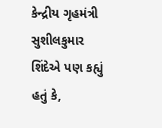કેન્દ્રીય ગૃહમંત્રી સુશીલકુમાર શિંદેએ પણ કહ્યું હતું કે,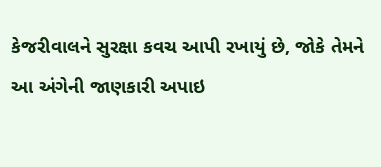કેજરીવાલને સુરક્ષા કવચ આપી રખાયું છે, જોકે તેમને આ અંગેની જાણકારી અપાઇ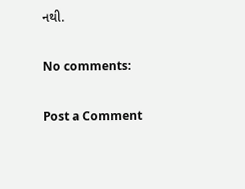નથી.

No comments:

Post a Comment